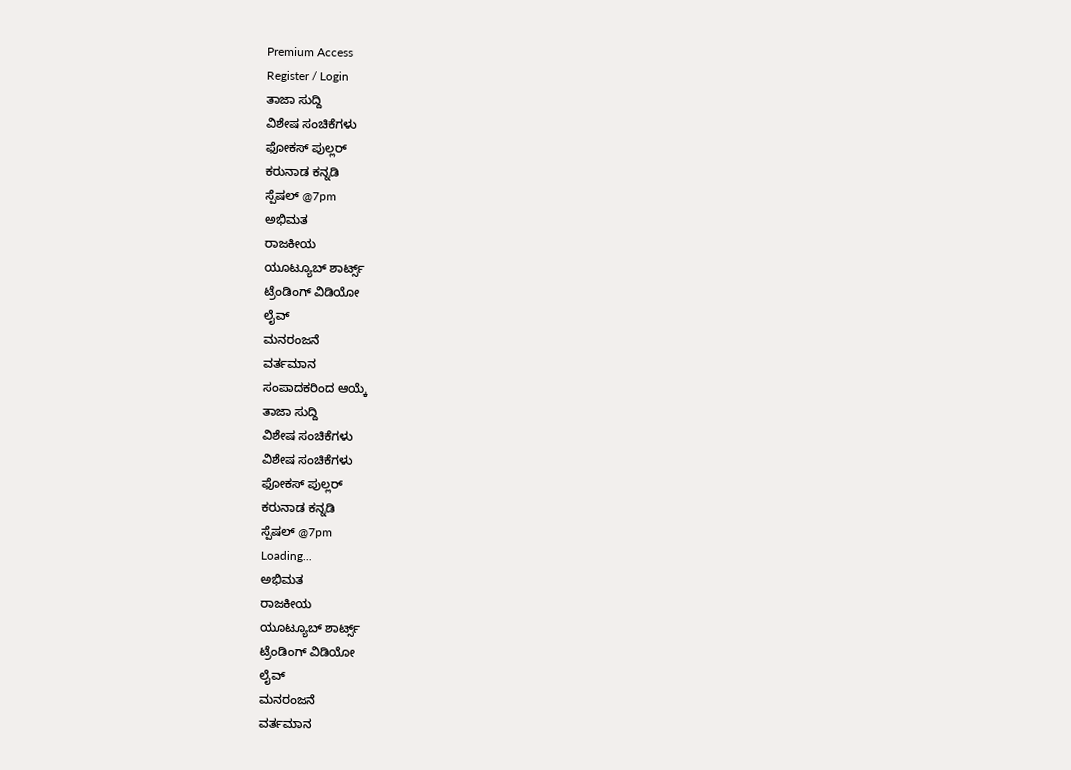Premium Access
Register / Login
ತಾಜಾ ಸುದ್ದಿ
ವಿಶೇಷ ಸಂಚಿಕೆಗಳು
ಫೋಕಸ್ ಪುಲ್ಲರ್
ಕರುನಾಡ ಕನ್ನಡಿ
ಸ್ಪೆಷಲ್ @7pm
ಅಭಿಮತ
ರಾಜಕೀಯ
ಯೂಟ್ಯೂಬ್ ಶಾರ್ಟ್ಸ್
ಟ್ರೆಂಡಿಂಗ್ ವಿಡಿಯೋ
ಲೈವ್
ಮನರಂಜನೆ
ವರ್ತಮಾನ
ಸಂಪಾದಕರಿಂದ ಆಯ್ಕೆ
ತಾಜಾ ಸುದ್ದಿ
ವಿಶೇಷ ಸಂಚಿಕೆಗಳು
ವಿಶೇಷ ಸಂಚಿಕೆಗಳು
ಫೋಕಸ್ ಪುಲ್ಲರ್
ಕರುನಾಡ ಕನ್ನಡಿ
ಸ್ಪೆಷಲ್ @7pm
Loading...
ಅಭಿಮತ
ರಾಜಕೀಯ
ಯೂಟ್ಯೂಬ್ ಶಾರ್ಟ್ಸ್
ಟ್ರೆಂಡಿಂಗ್ ವಿಡಿಯೋ
ಲೈವ್
ಮನರಂಜನೆ
ವರ್ತಮಾನ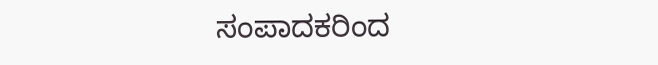ಸಂಪಾದಕರಿಂದ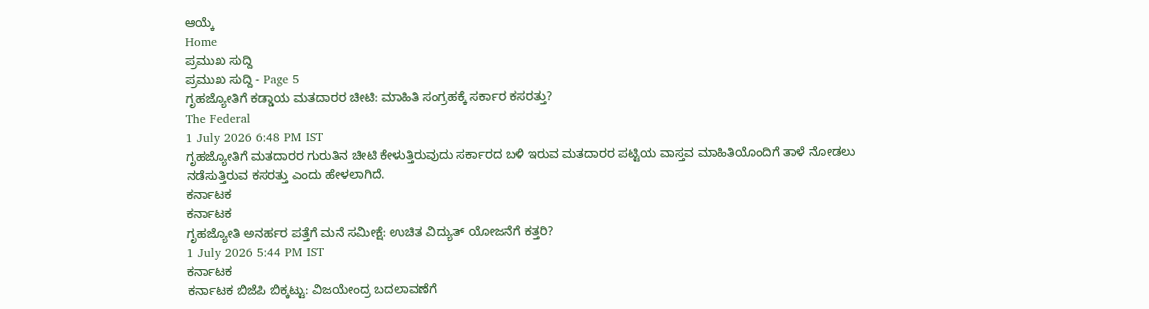ಆಯ್ಕೆ
Home
ಪ್ರಮುಖ ಸುದ್ದಿ
ಪ್ರಮುಖ ಸುದ್ದಿ - Page 5
ಗೃಹಜ್ಯೋತಿಗೆ ಕಡ್ಡಾಯ ಮತದಾರರ ಚೀಟಿ: ಮಾಹಿತಿ ಸಂಗ್ರಹಕ್ಕೆ ಸರ್ಕಾರ ಕಸರತ್ತು?
The Federal
1 July 2026 6:48 PM IST
ಗೃಹಜ್ಯೋತಿಗೆ ಮತದಾರರ ಗುರುತಿನ ಚೀಟಿ ಕೇಳುತ್ತಿರುವುದು ಸರ್ಕಾರದ ಬಳಿ ಇರುವ ಮತದಾರರ ಪಟ್ಟಿಯ ವಾಸ್ತವ ಮಾಹಿತಿಯೊಂದಿಗೆ ತಾಳೆ ನೋಡಲು ನಡೆಸುತ್ತಿರುವ ಕಸರತ್ತು ಎಂದು ಹೇಳಲಾಗಿದೆ.
ಕರ್ನಾಟಕ
ಕರ್ನಾಟಕ
ಗೃಹಜ್ಯೋತಿ ಅನರ್ಹರ ಪತ್ತೆಗೆ ಮನೆ ಸಮೀಕ್ಷೆ: ಉಚಿತ ವಿದ್ಯುತ್ ಯೋಜನೆಗೆ ಕತ್ತರಿ?
1 July 2026 5:44 PM IST
ಕರ್ನಾಟಕ
ಕರ್ನಾಟಕ ಬಿಜೆಪಿ ಬಿಕ್ಕಟ್ಟು: ವಿಜಯೇಂದ್ರ ಬದಲಾವಣೆಗೆ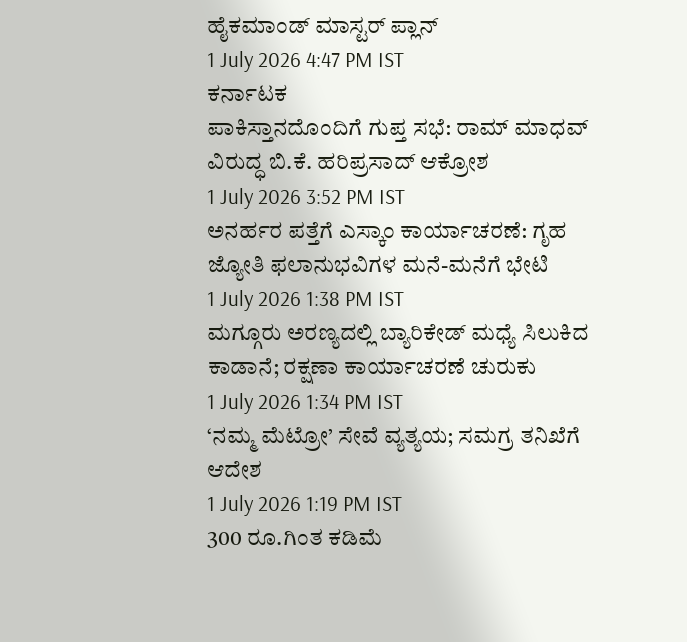ಹೈಕಮಾಂಡ್ ಮಾಸ್ಟರ್ ಪ್ಲಾನ್
1 July 2026 4:47 PM IST
ಕರ್ನಾಟಕ
ಪಾಕಿಸ್ತಾನದೊಂದಿಗೆ ಗುಪ್ತ ಸಭೆ: ರಾಮ್ ಮಾಧವ್ ವಿರುದ್ಧ ಬಿ.ಕೆ. ಹರಿಪ್ರಸಾದ್ ಆಕ್ರೋಶ
1 July 2026 3:52 PM IST
ಅನರ್ಹರ ಪತ್ತೆಗೆ ಎಸ್ಕಾಂ ಕಾರ್ಯಾಚರಣೆ: ಗೃಹ ಜ್ಯೋತಿ ಫಲಾನುಭವಿಗಳ ಮನೆ-ಮನೆಗೆ ಭೇಟಿ
1 July 2026 1:38 PM IST
ಮಗ್ಗೂರು ಅರಣ್ಯದಲ್ಲಿ ಬ್ಯಾರಿಕೇಡ್ ಮಧ್ಯೆ ಸಿಲುಕಿದ ಕಾಡಾನೆ; ರಕ್ಷಣಾ ಕಾರ್ಯಾಚರಣೆ ಚುರುಕು
1 July 2026 1:34 PM IST
‘ನಮ್ಮ ಮೆಟ್ರೋ’ ಸೇವೆ ವ್ಯತ್ಯಯ; ಸಮಗ್ರ ತನಿಖೆಗೆ ಆದೇಶ
1 July 2026 1:19 PM IST
300 ರೂ.ಗಿಂತ ಕಡಿಮೆ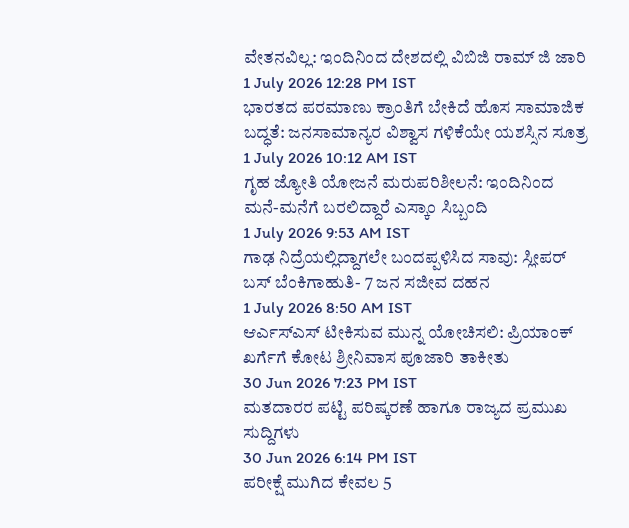ವೇತನವಿಲ್ಲ: ಇಂದಿನಿಂದ ದೇಶದಲ್ಲಿ ವಿಬಿಜಿ ರಾಮ್ ಜಿ ಜಾರಿ
1 July 2026 12:28 PM IST
ಭಾರತದ ಪರಮಾಣು ಕ್ರಾಂತಿಗೆ ಬೇಕಿದೆ ಹೊಸ ಸಾಮಾಜಿಕ ಬದ್ಧತೆ: ಜನಸಾಮಾನ್ಯರ ವಿಶ್ವಾಸ ಗಳಿಕೆಯೇ ಯಶಸ್ಸಿನ ಸೂತ್ರ
1 July 2026 10:12 AM IST
ಗೃಹ ಜ್ಯೋತಿ ಯೋಜನೆ ಮರುಪರಿಶೀಲನೆ: ಇಂದಿನಿಂದ ಮನೆ-ಮನೆಗೆ ಬರಲಿದ್ದಾರೆ ಎಸ್ಕಾಂ ಸಿಬ್ಬಂದಿ
1 July 2026 9:53 AM IST
ಗಾಢ ನಿದ್ರೆಯಲ್ಲಿದ್ದಾಗಲೇ ಬಂದಪ್ಪಳಿಸಿದ ಸಾವು: ಸ್ಲೀಪರ್ ಬಸ್ ಬೆಂಕಿಗಾಹುತಿ- 7 ಜನ ಸಜೀವ ದಹನ
1 July 2026 8:50 AM IST
ಆರ್ಎಸ್ಎಸ್ ಟೀಕಿಸುವ ಮುನ್ನ ಯೋಚಿಸಲಿ: ಪ್ರಿಯಾಂಕ್ ಖರ್ಗೆಗೆ ಕೋಟ ಶ್ರೀನಿವಾಸ ಪೂಜಾರಿ ತಾಕೀತು
30 Jun 2026 7:23 PM IST
ಮತದಾರರ ಪಟ್ಟಿ ಪರಿಷ್ಕರಣೆ ಹಾಗೂ ರಾಜ್ಯದ ಪ್ರಮುಖ ಸುದ್ದಿಗಳು
30 Jun 2026 6:14 PM IST
ಪರೀಕ್ಷೆ ಮುಗಿದ ಕೇವಲ 5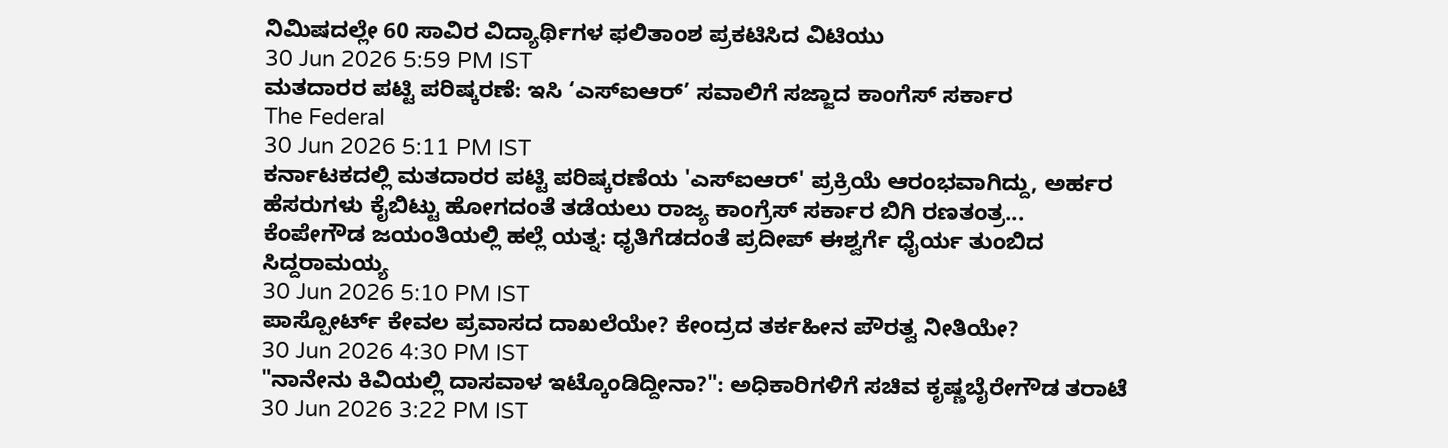ನಿಮಿಷದಲ್ಲೇ 60 ಸಾವಿರ ವಿದ್ಯಾರ್ಥಿಗಳ ಫಲಿತಾಂಶ ಪ್ರಕಟಿಸಿದ ವಿಟಿಯು
30 Jun 2026 5:59 PM IST
ಮತದಾರರ ಪಟ್ಟಿ ಪರಿಷ್ಕರಣೆ: ಇಸಿ ‘ಎಸ್ಐಆರ್’ ಸವಾಲಿಗೆ ಸಜ್ಜಾದ ಕಾಂಗೆಸ್ ಸರ್ಕಾರ
The Federal
30 Jun 2026 5:11 PM IST
ಕರ್ನಾಟಕದಲ್ಲಿ ಮತದಾರರ ಪಟ್ಟಿ ಪರಿಷ್ಕರಣೆಯ 'ಎಸ್ಐಆರ್' ಪ್ರಕ್ರಿಯೆ ಆರಂಭವಾಗಿದ್ದು, ಅರ್ಹರ ಹೆಸರುಗಳು ಕೈಬಿಟ್ಟು ಹೋಗದಂತೆ ತಡೆಯಲು ರಾಜ್ಯ ಕಾಂಗ್ರೆಸ್ ಸರ್ಕಾರ ಬಿಗಿ ರಣತಂತ್ರ...
ಕೆಂಪೇಗೌಡ ಜಯಂತಿಯಲ್ಲಿ ಹಲ್ಲೆ ಯತ್ನ: ಧೃತಿಗೆಡದಂತೆ ಪ್ರದೀಪ್ ಈಶ್ವರ್ಗೆ ಧೈರ್ಯ ತುಂಬಿದ ಸಿದ್ದರಾಮಯ್ಯ
30 Jun 2026 5:10 PM IST
ಪಾಸ್ಪೋರ್ಟ್ ಕೇವಲ ಪ್ರವಾಸದ ದಾಖಲೆಯೇ? ಕೇಂದ್ರದ ತರ್ಕಹೀನ ಪೌರತ್ವ ನೀತಿಯೇ?
30 Jun 2026 4:30 PM IST
"ನಾನೇನು ಕಿವಿಯಲ್ಲಿ ದಾಸವಾಳ ಇಟ್ಕೊಂಡಿದ್ದೀನಾ?": ಅಧಿಕಾರಿಗಳಿಗೆ ಸಚಿವ ಕೃಷ್ಣಬೈರೇಗೌಡ ತರಾಟೆ
30 Jun 2026 3:22 PM IST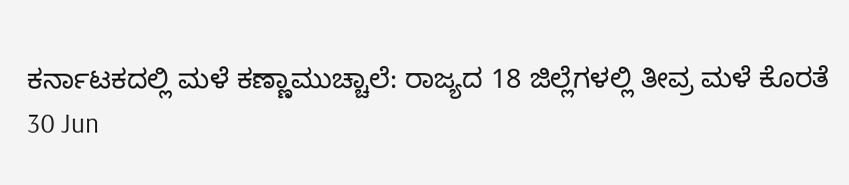ಕರ್ನಾಟಕದಲ್ಲಿ ಮಳೆ ಕಣ್ಣಾಮುಚ್ಚಾಲೆ: ರಾಜ್ಯದ 18 ಜಿಲ್ಲೆಗಳಲ್ಲಿ ತೀವ್ರ ಮಳೆ ಕೊರತೆ
30 Jun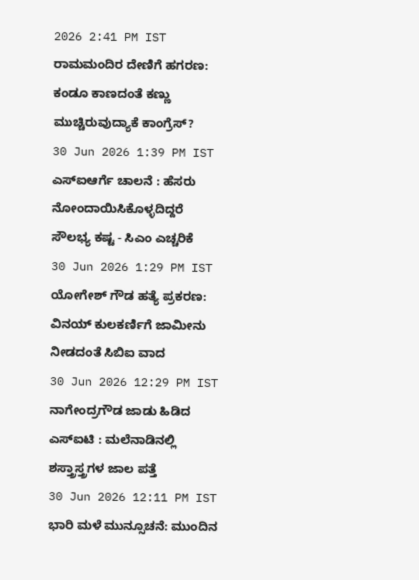2026 2:41 PM IST
ರಾಮಮಂದಿರ ದೇಣಿಗೆ ಹಗರಣ: ಕಂಡೂ ಕಾಣದಂತೆ ಕಣ್ಣು ಮುಚ್ಚಿರುವುದ್ಯಾಕೆ ಕಾಂಗ್ರೆಸ್?
30 Jun 2026 1:39 PM IST
ಎಸ್ಐಆರ್ಗೆ ಚಾಲನೆ : ಹೆಸರು ನೋಂದಾಯಿಸಿಕೊಳ್ಳದಿದ್ದರೆ ಸೌಲಭ್ಯ ಕಷ್ಟ - ಸಿಎಂ ಎಚ್ಚರಿಕೆ
30 Jun 2026 1:29 PM IST
ಯೋಗೇಶ್ ಗೌಡ ಹತ್ಯೆ ಪ್ರಕರಣ: ವಿನಯ್ ಕುಲಕರ್ಣಿಗೆ ಜಾಮೀನು ನೀಡದಂತೆ ಸಿಬಿಐ ವಾದ
30 Jun 2026 12:29 PM IST
ನಾಗೇಂದ್ರಗೌಡ ಜಾಡು ಹಿಡಿದ ಎಸ್ಐಟಿ : ಮಲೆನಾಡಿನಲ್ಲಿ ಶಸ್ತ್ರಾಸ್ತ್ರಗಳ ಜಾಲ ಪತ್ತೆ
30 Jun 2026 12:11 PM IST
ಭಾರಿ ಮಳೆ ಮುನ್ಸೂಚನೆ: ಮುಂದಿನ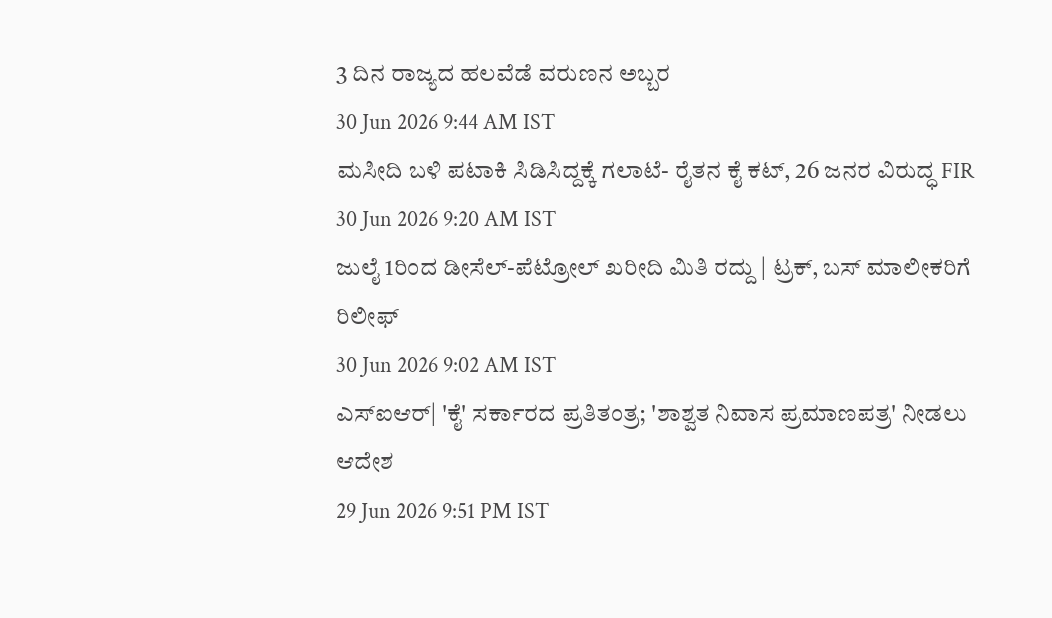3 ದಿನ ರಾಜ್ಯದ ಹಲವೆಡೆ ವರುಣನ ಅಬ್ಬರ
30 Jun 2026 9:44 AM IST
ಮಸೀದಿ ಬಳಿ ಪಟಾಕಿ ಸಿಡಿಸಿದ್ದಕ್ಕೆ ಗಲಾಟೆ- ರೈತನ ಕೈ ಕಟ್, 26 ಜನರ ವಿರುದ್ಧ FIR
30 Jun 2026 9:20 AM IST
ಜುಲೈ 1ರಿಂದ ಡೀಸೆಲ್-ಪೆಟ್ರೋಲ್ ಖರೀದಿ ಮಿತಿ ರದ್ದು | ಟ್ರಕ್, ಬಸ್ ಮಾಲೀಕರಿಗೆ ರಿಲೀಫ್
30 Jun 2026 9:02 AM IST
ಎಸ್ಐಆರ್| 'ಕೈ' ಸರ್ಕಾರದ ಪ್ರತಿತಂತ್ರ; 'ಶಾಶ್ವತ ನಿವಾಸ ಪ್ರಮಾಣಪತ್ರ' ನೀಡಲು ಆದೇಶ
29 Jun 2026 9:51 PM IST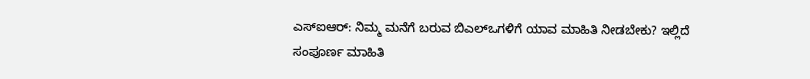ಎಸ್ಐಆರ್: ನಿಮ್ಮ ಮನೆಗೆ ಬರುವ ಬಿಎಲ್ಒಗಳಿಗೆ ಯಾವ ಮಾಹಿತಿ ನೀಡಬೇಕು? ಇಲ್ಲಿದೆ ಸಂಪೂರ್ಣ ಮಾಹಿತಿ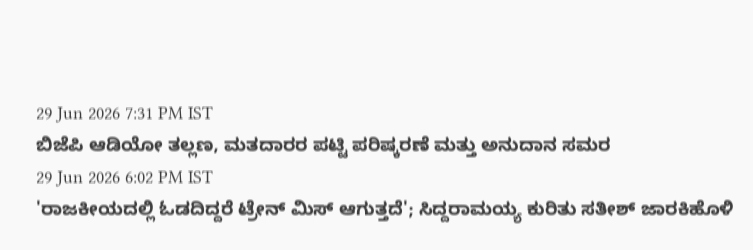29 Jun 2026 7:31 PM IST
ಬಿಜೆಪಿ ಆಡಿಯೋ ತಲ್ಲಣ, ಮತದಾರರ ಪಟ್ಟಿ ಪರಿಷ್ಕರಣೆ ಮತ್ತು ಅನುದಾನ ಸಮರ
29 Jun 2026 6:02 PM IST
'ರಾಜಕೀಯದಲ್ಲಿ ಓಡದಿದ್ದರೆ ಟ್ರೇನ್ ಮಿಸ್ ಆಗುತ್ತದೆ'; ಸಿದ್ದರಾಮಯ್ಯ ಕುರಿತು ಸತೀಶ್ ಜಾರಕಿಹೊಳಿ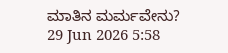ಮಾತಿನ ಮರ್ಮವೇನು?
29 Jun 2026 5:58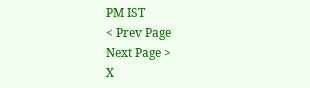PM IST
< Prev Page
Next Page >
X